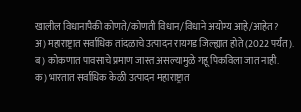खालील विधानापैकी कोणते/कोणती विधान/विधाने अयोग्य आहे/आहेत?
अ) महाराष्ट्रात सर्वाधिक तांदळाचे उत्पादन रायगड जिल्ह्यात होते (2022 पर्यंत).
ब) कोकणात पावसाचे प्रमाण जास्त असल्यामुळे गहू पिकविला जात नाही.
क) भारतात सर्वाधिक केळी उत्पादन महाराष्ट्रात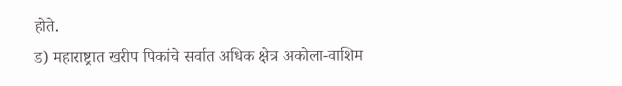होते.
ड) महाराष्ट्रात खरीप पिकांचे सर्वात अधिक क्षेत्र अकोला-वाशिम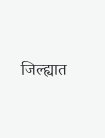जिल्ह्यात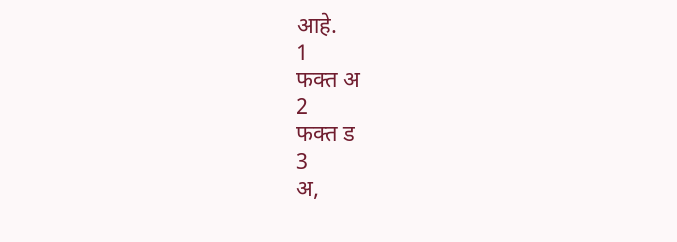आहे.
1
फक्त अ
2
फक्त ड
3
अ,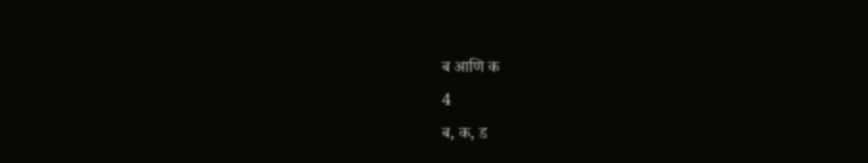ब आणि क
4
ब, क, ड